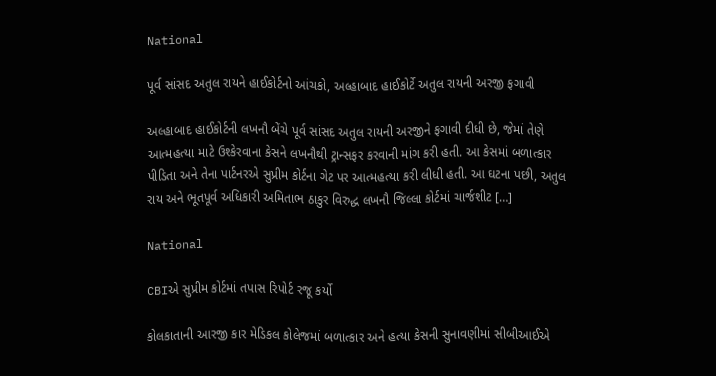National

પૂર્વ સાંસદ અતુલ રાયને હાઈકોર્ટનો આંચકો, અલ્હાબાદ હાઈકોર્ટે અતુલ રાયની અરજી ફગાવી

અલ્હાબાદ હાઈકોર્ટની લખનૌ બેંચે પૂર્વ સાંસદ અતુલ રાયની અરજીને ફગાવી દીધી છે, જેમાં તેણે આત્મહત્યા માટે ઉશ્કેરવાના કેસને લખનૌથી ટ્રાન્સફર કરવાની માંગ કરી હતી. આ કેસમાં બળાત્કાર પીડિતા અને તેના પાર્ટનરએ સુપ્રીમ કોર્ટના ગેટ પર આત્મહત્યા કરી લીધી હતી. આ ઘટના પછી, અતુલ રાય અને ભૂતપૂર્વ અધિકારી અમિતાભ ઠાકુર વિરુદ્ધ લખનૌ જિલ્લા કોર્ટમાં ચાર્જશીટ […]

National

CBIએ સુપ્રીમ કોર્ટમાં તપાસ રિપોર્ટ રજૂ કર્યો

કોલકાતાની આરજી કાર મેડિકલ કોલેજમાં બળાત્કાર અને હત્યા કેસની સુનાવણીમાં સીબીઆઈએ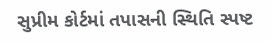સુપ્રીમ કોર્ટમાં તપાસની સ્થિતિ સ્પષ્ટ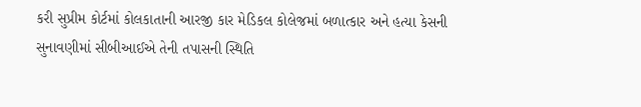કરી સુપ્રીમ કોર્ટમાં કોલકાતાની આરજી કાર મેડિકલ કોલેજમાં બળાત્કાર અને હત્યા કેસની સુનાવણીમાં સીબીઆઈએ તેની તપાસની સ્થિતિ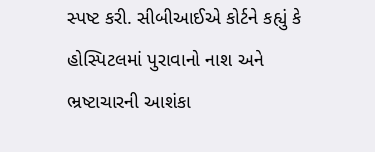સ્પષ્ટ કરી. સીબીઆઈએ કોર્ટને કહ્યું કે હોસ્પિટલમાં પુરાવાનો નાશ અને ભ્રષ્ટાચારની આશંકા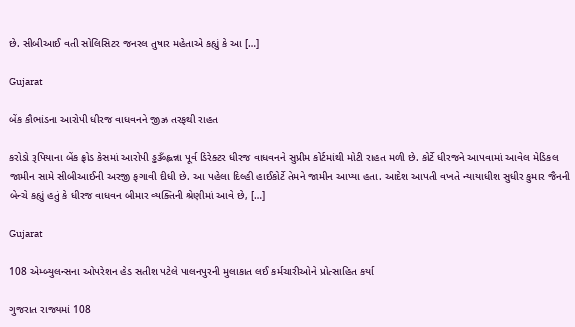છે. સીબીઆઈ વતી સોલિસિટર જનરલ તુષાર મહેતાએ કહ્યું કે આ […]

Gujarat

બેંક કૌભાંડના આરોપી ધીરજ વાધવનને જીઝ્ર તરફથી રાહત

કરોડો રૂપિયાના બેંક ફ્રોડ કેસમાં આરોપી ડ્ઢૐહ્લન્ના પૂર્વ ડિરેક્ટર ધીરજ વાધવનને સુપ્રીમ કોર્ટમાંથી મોટી રાહત મળી છે. કોર્ટે ધીરજને આપવામાં આવેલ મેડિકલ જામીન સામે સીબીઆઈની અરજી ફગાવી દીધી છે. આ પહેલા દિલ્હી હાઈકોર્ટે તેમને જામીન આપ્યા હતા. આદેશ આપતી વખતે ન્યાયાધીશ સુધીર કુમાર જૈનની બેન્ચે કહ્યું હતું કે ધીરજ વાધવન બીમાર વ્યક્તિની શ્રેણીમાં આવે છે, […]

Gujarat

108 એમ્બ્યુલન્સના ઓપરેશન હેડ સતીશ પટેલે પાલનપુરની મુલાકાત લઈ કર્મચારીઓને પ્રોત્સાહિત કર્યા

ગુજરાત રાજ્યમાં 108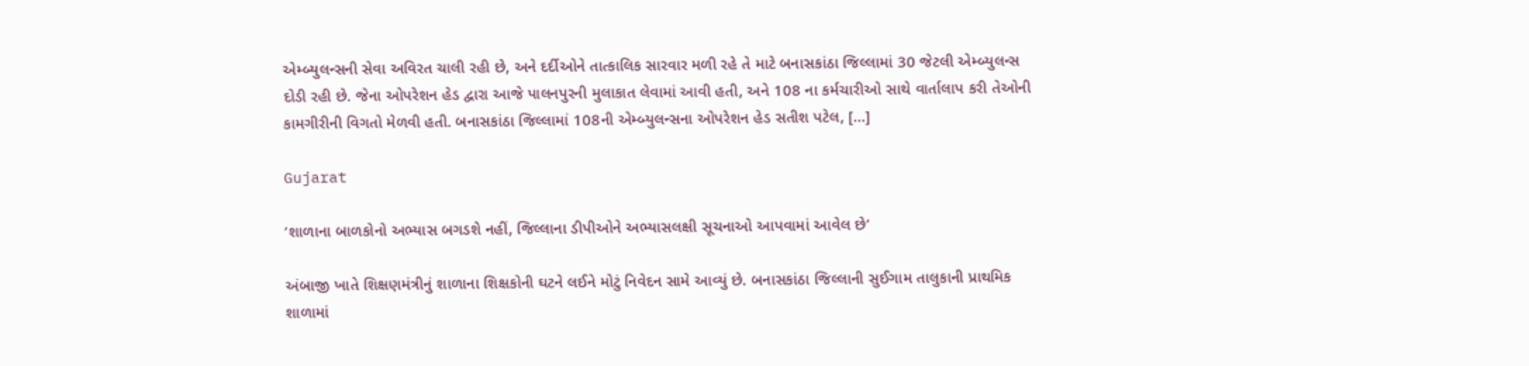એમ્બ્યુલન્સની સેવા અવિરત ચાલી રહી છે, અને દર્દીઓને તાત્કાલિક સારવાર મળી રહે તે માટે બનાસકાંઠા જિલ્લામાં 30 જેટલી એમ્બ્યુલન્સ દોડી રહી છે. જેના ઓપરેશન હેડ દ્વારા આજે પાલનપુરની મુલાકાત લેવામાં આવી હતી, અને 108 ના કર્મચારીઓ સાથે વાર્તાલાપ કરી તેઓની કામગીરીની વિગતો મેળવી હતી. બનાસકાંઠા જિલ્લામાં 108ની એમ્બ્યુલન્સના ઓપરેશન હેડ સતીશ પટેલ, […]

Gujarat

‘શાળાના બાળકોનો અભ્યાસ બગડશે નહીં, જિલ્લાના ડીપીઓને અભ્યાસલક્ષી સૂચનાઓ આપવામાં આવેલ છે’

અંબાજી ખાતે શિક્ષણમંત્રીનું શાળાના શિક્ષકોની ઘટને લઈને મોટું નિવેદન સામે આવ્યું છે. બનાસકાંઠા જિલ્લાની સુઈગામ તાલુકાની પ્રાથમિક શાળામાં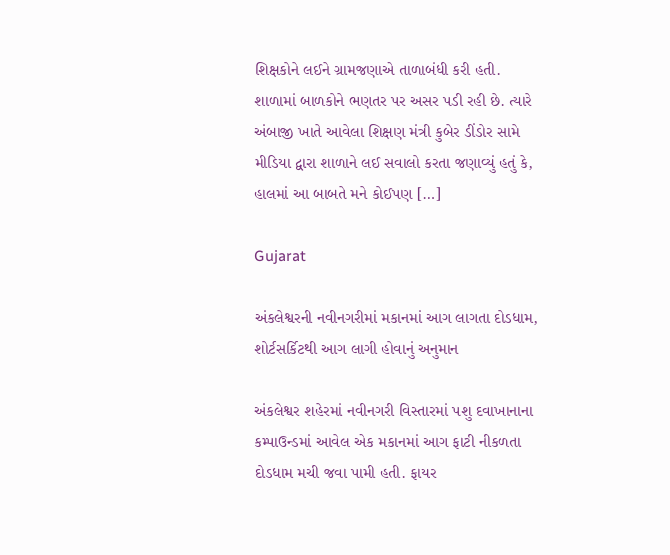શિક્ષકોને લઈને ગ્રામજણાએ તાળાબંધી કરી હતી. શાળામાં બાળકોને ભણતર પર અસર પડી રહી છે. ત્યારે અંબાજી ખાતે આવેલા શિક્ષણ મંત્રી કુબેર ડીંડોર સામે મીડિયા દ્વારા શાળાને લઈ સવાલો કરતા જણાવ્યું હતું કે, હાલમાં આ બાબતે મને કોઈપણ […]

Gujarat

અંકલેશ્વરની નવીનગરીમાં મકાનમાં આગ લાગતા દોડધામ, શોર્ટસર્કિટથી આગ લાગી હોવાનું અનુમાન

અંકલેશ્વર શહેરમાં નવીનગરી વિસ્તારમાં પશુ દવાખાનાના કમ્પાઉન્ડમાં આવેલ એક મકાનમાં આગ ફાટી નીકળતા દોડધામ મચી જવા પામી હતી. ફાયર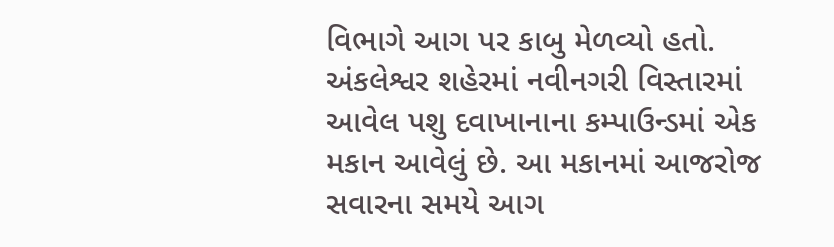વિભાગે આગ પર કાબુ મેળવ્યો હતો. અંકલેશ્વર શહેરમાં નવીનગરી વિસ્તારમાં આવેલ પશુ દવાખાનાના કમ્પાઉન્ડમાં એક મકાન આવેલું છે. આ મકાનમાં આજરોજ સવારના સમયે આગ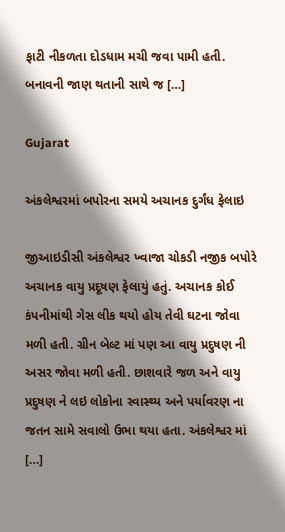ફાટી નીકળતા દોડધામ મચી જવા પામી હતી. બનાવની જાણ થતાની સાથે જ […]

Gujarat

અંકલેશ્વરમાં બપોરના સમયે અચાનક દુર્ગંધ ફેલાઇ

જીઆઇડીસી અંકલેશ્વર ખ્વાજા ચોકડી નજીક બપોરે અચાનક વાયુ પ્રદૂષણ ફેલાયું હતું. અચાનક કોઈ કંપનીમાંથી ગેસ લીક થયો હોય તેવી ઘટના જોવા મળી હતી. ગ્રીન બેલ્ટ માં પણ આ વાયુ પ્રદુષણ ની અસર જોવા મળી હતી. છાશવારે જળ અને વાયુ પ્રદુષણ ને લઇ લોકોના સ્વાસ્થ્ય અને પર્યાવરણ ના જતન સામે સવાલો ઉભા થયા હતા. અંકલેશ્વર માં […]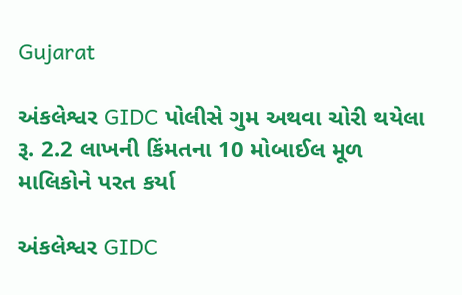Gujarat

અંકલેશ્વર GIDC પોલીસે ગુમ અથવા ચોરી થયેલા રૂ. 2.2 લાખની કિંમતના 10 મોબાઈલ મૂળ માલિકોને પરત કર્યા

અંકલેશ્વર GIDC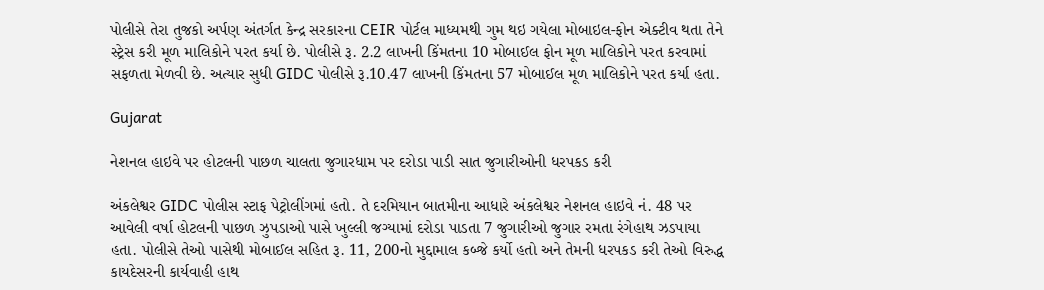પોલીસે તેરા તુજકો અર્પણ અંતર્ગત કેન્દ્ર સરકારના CEIR પોર્ટલ માધ્યમથી ગુમ થઇ ગયેલા મોબાઇલ-ફોન એક્ટીવ થતા તેને સ્ટ્રેસ કરી મૂળ માલિકોને પરત કર્યા છે. પોલીસે રૂ. 2.2 લાખની કિંમતના 10 મોબાઈલ ફોન મૂળ માલિકોને પરત કરવામાં સફળતા મેળવી છે. અત્યાર સુધી GIDC પોલીસે રૂ.10.47 લાખની કિંમતના 57 મોબાઈલ મૂળ માલિકોને પરત કર્યા હતા.

Gujarat

નેશનલ હાઇવે પર હોટલની પાછળ ચાલતા જુગારધામ પર દરોડા પાડી સાત જુગારીઓની ધરપકડ કરી

અંકલેશ્વર GIDC પોલીસ સ્ટાફ પેટ્રોલીંગમાં હતો. તે દરમિયાન બાતમીના આધારે અંકલેશ્વર નેશનલ હાઇવે નં. 48 પર આવેલી વર્ષા હોટલની પાછળ ઝુપડાઓ પાસે ખુલ્લી જગ્યામાં દરોડા પાડતા 7 જુગારીઓ જુગાર રમતા રંગેહાથ ઝડપાયા હતા. પોલીસે તેઓ પાસેથી મોબાઈલ સહિત રૂ. 11, 200નો મુદ્દામાલ કબ્જે કર્યો હતો અને તેમની ધરપકડ કરી તેઓ વિરુદ્ધ કાયદેસરની કાર્યવાહી હાથ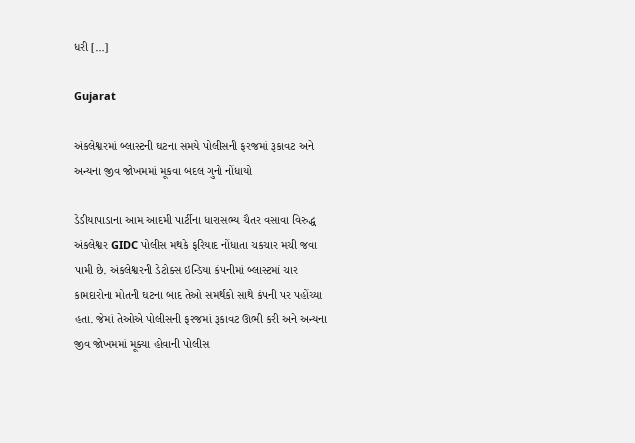ધરી […]

Gujarat

અંકલેશ્વરમાં બ્લાસ્ટની ઘટના સમયે પોલીસની ફરજમાં રૂકાવટ અને અન્યના જીવ જોખમમાં મૂકવા બદલ ગુનો નોંધાયો

ડેડીયાપાડાના આમ આદમી પાર્ટીના ધારાસભ્ય ચૈતર વસાવા વિરુદ્ધ અંકલેશ્વર GIDC પોલીસ મથકે ફરિયાદ નોંધાતા ચકચાર મચી જવા પામી છે. અંકલેશ્વરની ડેટોક્સ ઇન્ડિયા કંપનીમાં બ્લાસ્ટમાં ચાર કામદારોના મોતની ઘટના બાદ તેઓ સમર્થકો સાથે કંપની પર પહોંચ્યા હતા. જેમાં તેઓએ પોલીસની ફરજમાં રૂકાવટ ઊભી કરી અને અન્યના જીવ જોખમમાં મૂક્યા હોવાની પોલીસ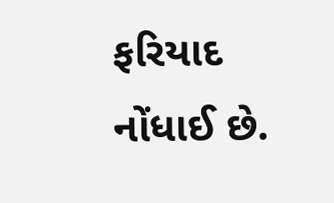ફરિયાદ નોંધાઈ છે.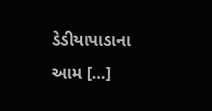ડેડીયાપાડાના આમ […]